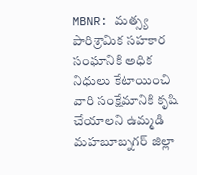MBNR: మత్స్య పారిశ్రామిక సహకార సంఘానికి అధిక నిధులు కేటాయించి వారి సంక్షేమానికి కృషి చేయాలని ఉమ్మడి మహబూబ్నగర్ జిల్లా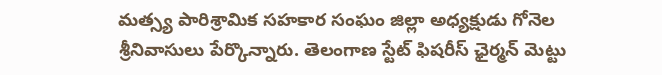మత్స్య పారిశ్రామిక సహకార సంఘం జిల్లా అధ్యక్షుడు గోనెల శ్రీనివాసులు పేర్కొన్నారు. తెలంగాణ స్టేట్ ఫిషరీస్ ఛైర్మన్ మెట్టు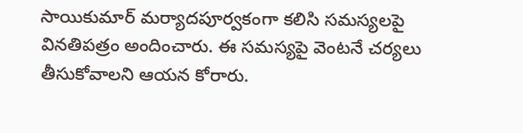సాయికుమార్ మర్యాదపూర్వకంగా కలిసి సమస్యలపై వినతిపత్రం అందించారు. ఈ సమస్యపై వెంటనే చర్యలు తీసుకోవాలని ఆయన కోరారు.